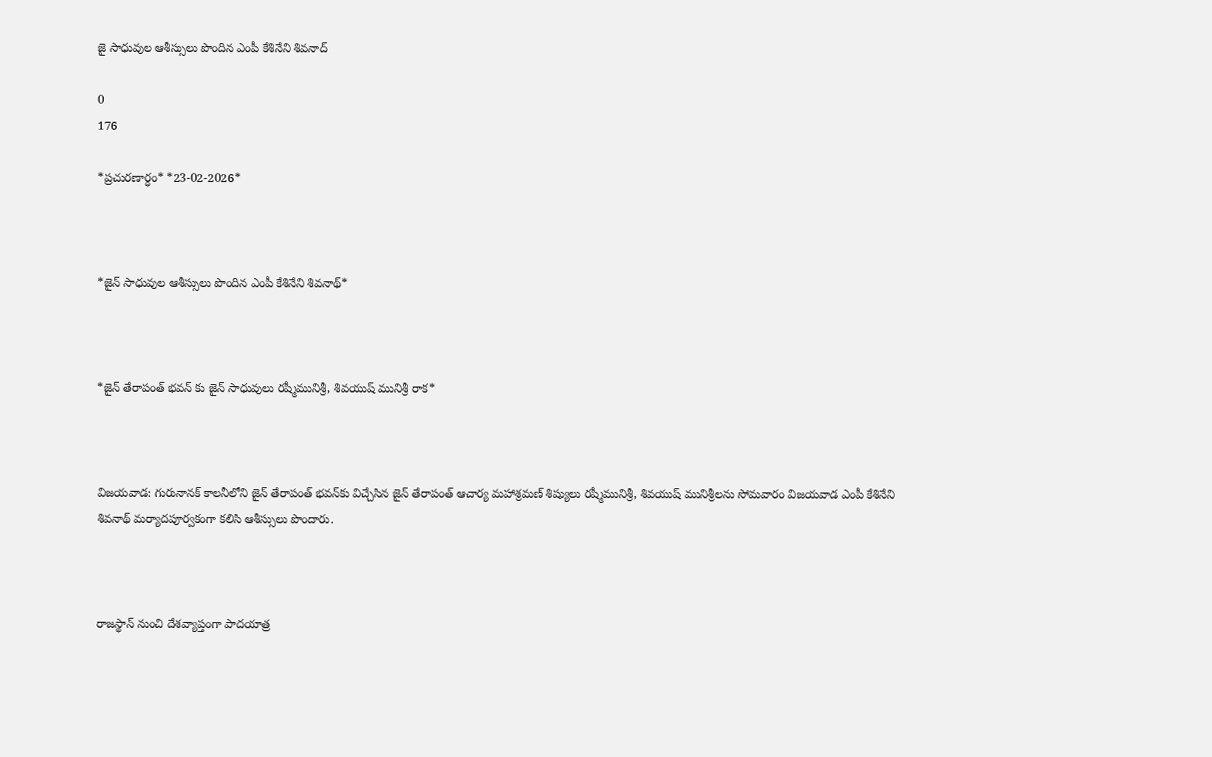జై సాధువుల ఆశీస్సులు పొందిన ఎంపీ కేశినేని శివనాద్

0
176

*ప్ర‌చుర‌ణార్ధం* *23-02-2026*



*జైన్ సాధువుల ఆశీస్సులు పొందిన ఎంపీ కేశినేని శివనాథ్*



*జైన్ తేరాపంత్ భవన్ కు జైన్ సాధువులు రష్మీమునిశ్రీ, శివయుష్ మునిశ్రీ రాక‌*



విజయవాడ: గురునానక్ కాలనీలోని జైన్ తేరాపంత్ భవన్‌కు విచ్చేసిన జైన్ తేరాపంత్ ఆచార్య మహాశ్రమణ్ శిష్యులు రష్మీమునిశ్రీ, శివయుష్ మునిశ్రీలను సోమ‌వారం విజయవాడ ఎంపీ కేశినేని శివనాథ్ మర్యాదపూర్వకంగా కలిసి ఆశీస్సులు పొందారు.



రాజస్థాన్ నుంచి దేశ‌వ్యాప్తంగా పాదయాత్ర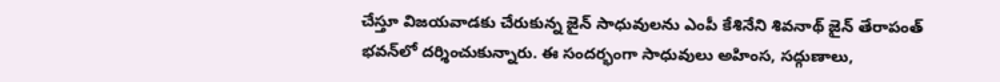చేస్తూ విజయవాడకు చేరుకున్న జైన్ సాధువులను ఎంపీ కేశినేని శివ‌నాథ్ జైన్ తేరాపంత్ భవన్‌లో దర్శించుకున్నారు. ఈ సందర్భంగా సాధువులు అహింస, సద్గుణాలు,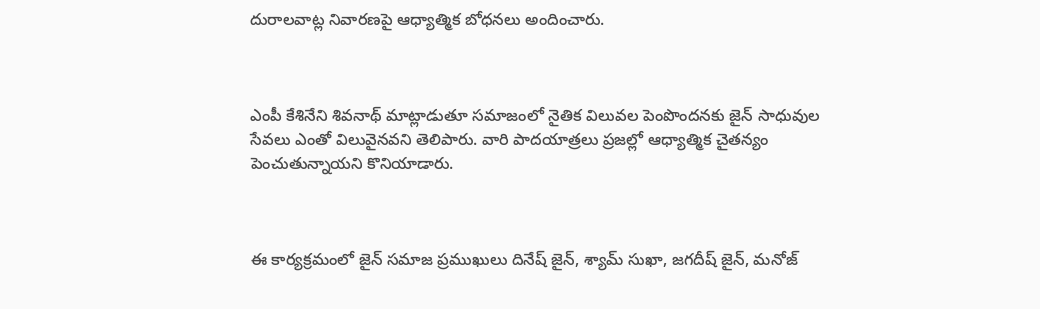దురాలవాట్ల నివారణపై ఆధ్యాత్మిక బోధనలు అందించారు.



ఎంపీ కేశినేని శివనాథ్ మాట్లాడుతూ సమాజంలో నైతిక విలువల పెంపొందనకు జైన్ సాధువుల సేవలు ఎంతో విలువైనవని తెలిపారు. వారి పాదయాత్రలు ప్రజల్లో ఆధ్యాత్మిక చైతన్యం పెంచుతున్నాయని కొనియాడారు.



ఈ కార్యక్రమంలో జైన్ సమాజ ప్రముఖులు దినేష్ జైన్, శ్యామ్ సుఖా, జగదీష్ జైన్, మనోజ్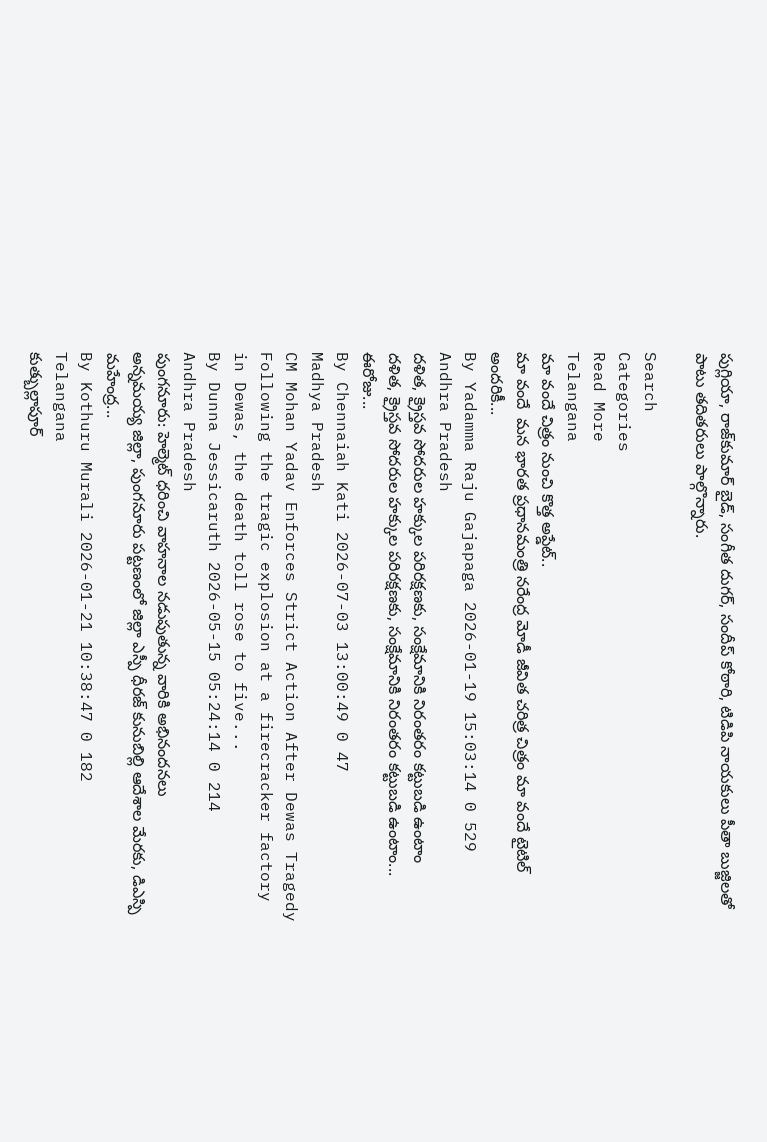పుగ్లియా, రాజ్‌కుమార్ బైడ్, సంగీత దుగర్, సందీప్ కోఠారి, టిడిపి నాయ‌కులు పీతా బుజ్జిల‌తో పాటు తదితరులు పాల్గొన్నారు.

Search
Categories
Read More
Telangana
మా వందే చిత్రం నుంచి కొత్త అప్డేట్..
మా వందే  మన భారత ప్రధానమంత్రి నరేంద్ర మోడీ జీవిత చరిత్ర చిత్రం మా వందే టైటిల్ అందరికీ...
By Yadamma Raju Gajapaga 2026-01-19 15:03:14 0 529
Andhra Pradesh
దళిత, క్రైస్తవ సోదరుల హక్కుల పరిరక్షణకు, సంక్షేమానికి నిరంతరం కట్టుబడి ఉంటాం
దళిత, క్రైస్తవ సోదరుల హక్కుల పరిరక్షణకు, సంక్షేమానికి నిరంతరం కట్టుబడి ఉంటాం... ఈరోజు...
By Chennaiah Kati 2026-07-03 13:00:49 0 47
Madhya Pradesh
CM Mohan Yadav Enforces Strict Action After Dewas Tragedy
Following the tragic explosion at a firecracker factory in Dewas, the death toll rose to five...
By Dunna Jessicaruth 2026-05-15 05:24:14 0 214
Andhra Pradesh
పుంగనూరు: హెల్మెట్ ధరించి వాహనాల నడుపుతున్న వారికి అభినందనలు
అన్నమయ్య జిల్లా, పుంగనూరు పట్టణంలో జిల్లా ఎస్పీ ధీరజ్ కునుబిల్లి ఆదేశాల మేరకు, డిఎస్పి మహేంద్ర...
By Kothuru Murali 2026-01-21 10:38:47 0 182
Telangana
కుత్బుల్లాపూర్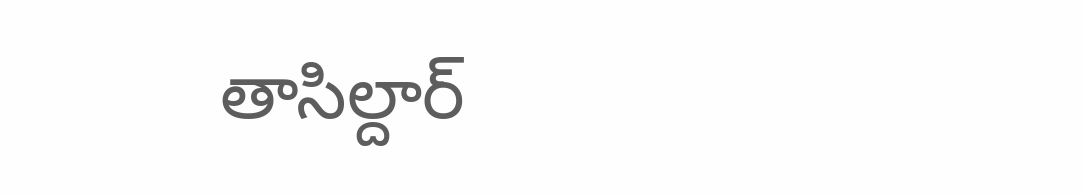తాసిల్దార్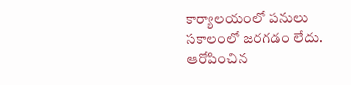కార్యాలయంలో పనులు సకాలంలో జరగడం లేదు. ఆరోపించిన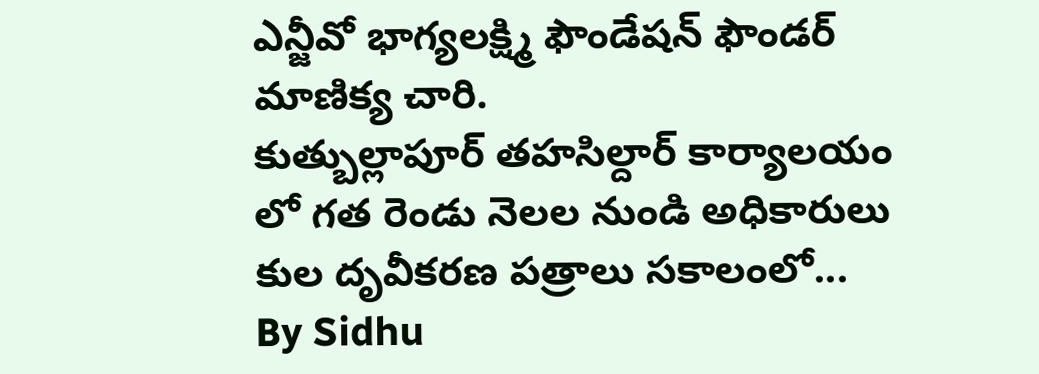ఎన్జీవో భాగ్యలక్ష్మి ఫౌండేషన్ ఫౌండర్ మాణిక్య చారి.
కుత్బుల్లాపూర్ తహసిల్దార్ కార్యాలయం లో గత రెండు నెలల నుండి అధికారులు కుల దృవీకరణ పత్రాలు సకాలంలో...
By Sidhu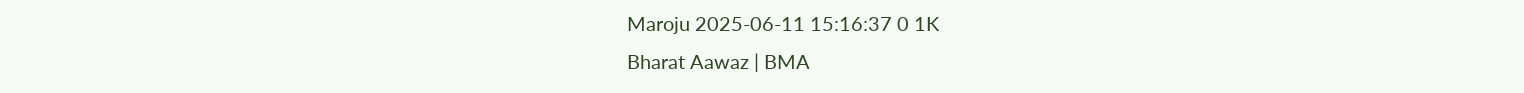Maroju 2025-06-11 15:16:37 0 1K
Bharat Aawaz | BMA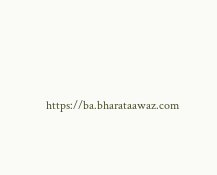https://ba.bharataawaz.com